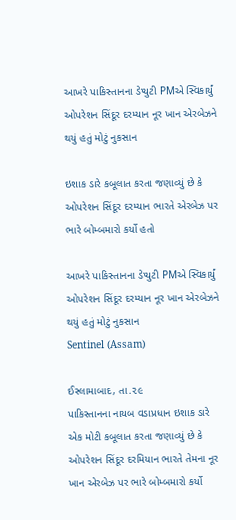આખરે પાકિસ્તાનના ડેપ્યુટી PMએ સ્વિકાર્યું ઓપરેશન સિંદૂર દરમ્યાન નૂર ખાન એરબેઝને થયું હતું મોટું નુકસાન

ઇશાક ડારે કબૂલાત કરતા જણાવ્યું છે કે ઓપરેશન સિંદૂર દરમ્યાન ભારતે એરબેઝ પર ભારે બોમ્બમારો કર્યો હતો

આખરે પાકિસ્તાનના ડેપ્યુટી PMએ સ્વિકાર્યું ઓપરેશન સિંદૂર દરમ્યાન નૂર ખાન એરબેઝને થયું હતું મોટું નુકસાન
Sentinel (Assam)

ઈસ્લામાબાદ, તા.૨૯
પાકિસ્તાનના નાયબ વડાપ્રધાન ઇશાક ડારે એક મોટી કબૂલાત કરતા જણાવ્યું છે કે ઓપરેશન સિંદૂર દરમિયાન ભારતે તેમના નૂર ખાન એરબેઝ પર ભારે બોમ્બમારો કર્યો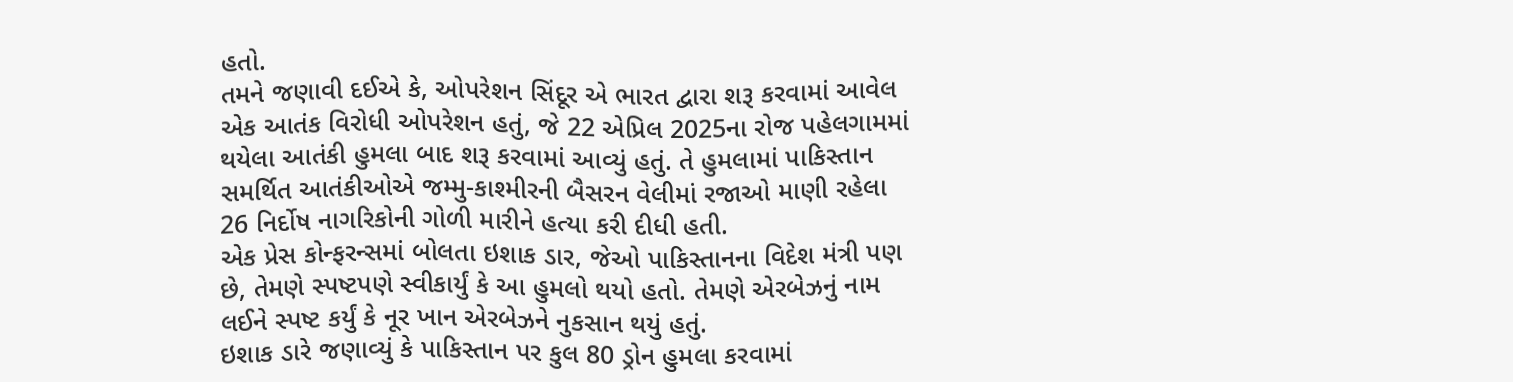હતો.
તમને જણાવી દઈએ કે, ઓપરેશન સિંદૂર એ ભારત દ્વારા શરૂ કરવામાં આવેલ એક આતંક વિરોધી ઓપરેશન હતું, જે 22 એપ્રિલ 2025ના રોજ પહેલગામમાં થયેલા આતંકી હુમલા બાદ શરૂ કરવામાં આવ્યું હતું. તે હુમલામાં પાકિસ્તાન સમર્થિત આતંકીઓએ જમ્મુ-કાશ્મીરની બૈસરન વેલીમાં રજાઓ માણી રહેલા 26 નિર્દોષ નાગરિકોની ગોળી મારીને હત્યા કરી દીધી હતી.
એક પ્રેસ કોન્ફરન્સમાં બોલતા ઇશાક ડાર, જેઓ પાકિસ્તાનના વિદેશ મંત્રી પણ છે, તેમણે સ્પષ્ટપણે સ્વીકાર્યું કે આ હુમલો થયો હતો. તેમણે એરબેઝનું નામ લઈને સ્પષ્ટ કર્યું કે નૂર ખાન એરબેઝને નુકસાન થયું હતું.
ઇશાક ડારે જણાવ્યું કે પાકિસ્તાન પર કુલ 80 ડ્રોન હુમલા કરવામાં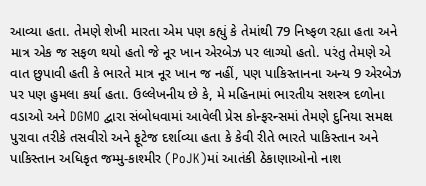આવ્યા હતા. તેમણે શેખી મારતા એમ પણ કહ્યું કે તેમાંથી 79 નિષ્ફળ રહ્યા હતા અને માત્ર એક જ સફળ થયો હતો જે નૂર ખાન એરબેઝ પર લાગ્યો હતો. પરંતુ તેમણે એ વાત છુપાવી હતી કે ભારતે માત્ર નૂર ખાન જ નહીં, પણ પાકિસ્તાનના અન્ય 9 એરબેઝ પર પણ હુમલા કર્યા હતા. ઉલ્લેખનીય છે કે, મે મહિનામાં ભારતીય સશસ્ત્ર દળોના વડાઓ અને DGMO દ્વારા સંબોધવામાં આવેલી પ્રેસ કોન્ફરન્સમાં તેમણે દુનિયા સમક્ષ પુરાવા તરીકે તસવીરો અને ફૂટેજ દર્શાવ્યા હતા કે કેવી રીતે ભારતે પાકિસ્તાન અને પાકિસ્તાન અધિકૃત જમ્મુ-કાશ્મીર (PoJK)માં આતંકી ઠેકાણાઓનો નાશ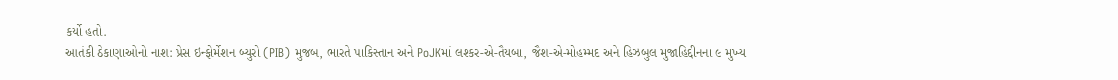કર્યો હતો.
આતંકી ઠેકાણાઓનો નાશ: પ્રેસ ઇન્ફોર્મેશન બ્યુરો (PIB) મુજબ, ભારતે પાકિસ્તાન અને PoJKમાં લશ્કર-એ-તૈયબા, જૈશ-એ-મોહમ્મદ અને હિઝબુલ મુજાહિદ્દીનના ૯ મુખ્ય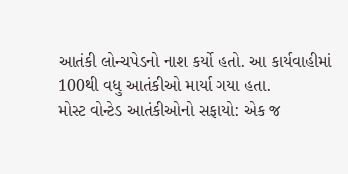આતંકી લોન્ચપેડનો નાશ કર્યો હતો. આ કાર્યવાહીમાં 100થી વધુ આતંકીઓ માર્યા ગયા હતા.
મોસ્ટ વોન્ટેડ આતંકીઓનો સફાયો: એક જ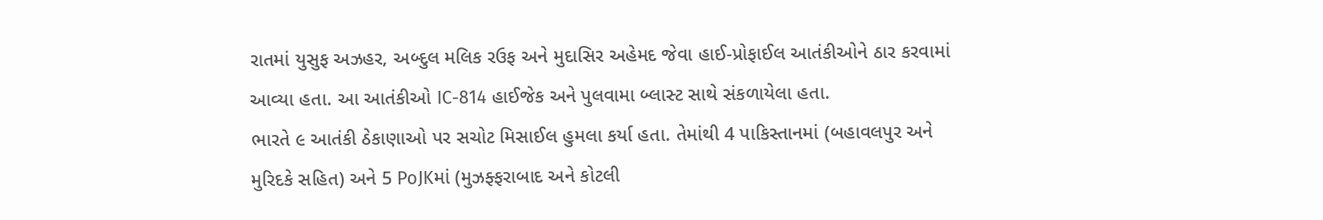રાતમાં યુસુફ અઝહર, અબ્દુલ મલિક રઉફ અને મુદાસિર અહેમદ જેવા હાઈ-પ્રોફાઈલ આતંકીઓને ઠાર કરવામાં આવ્યા હતા. આ આતંકીઓ IC-814 હાઈજેક અને પુલવામા બ્લાસ્ટ સાથે સંકળાયેલા હતા.
ભારતે ૯ આતંકી ઠેકાણાઓ પર સચોટ મિસાઈલ હુમલા કર્યા હતા. તેમાંથી 4 પાકિસ્તાનમાં (બહાવલપુર અને મુરિદકે સહિત) અને 5 PoJKમાં (મુઝફ્ફરાબાદ અને કોટલી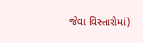જેવા વિસ્તારોમાં)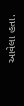આવેલા હતા.